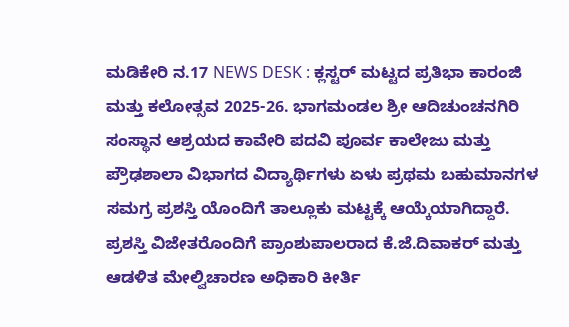ಮಡಿಕೇರಿ ನ.17 NEWS DESK : ಕ್ಲಸ್ಟರ್ ಮಟ್ಟದ ಪ್ರತಿಭಾ ಕಾರಂಜಿ ಮತ್ತು ಕಲೋತ್ಸವ 2025-26. ಭಾಗಮಂಡಲ ಶ್ರೀ ಆದಿಚುಂಚನಗಿರಿ ಸಂಸ್ಥಾನ ಆಶ್ರಯದ ಕಾವೇರಿ ಪದವಿ ಪೂರ್ವ ಕಾಲೇಜು ಮತ್ತು ಪ್ರೌಢಶಾಲಾ ವಿಭಾಗದ ವಿದ್ಯಾರ್ಥಿಗಳು ಏಳು ಪ್ರಥಮ ಬಹುಮಾನಗಳ ಸಮಗ್ರ ಪ್ರಶಸ್ತಿ ಯೊಂದಿಗೆ ತಾಲ್ಲೂಕು ಮಟ್ಟಕ್ಕೆ ಆಯ್ಕೆಯಾಗಿದ್ದಾರೆ. ಪ್ರಶಸ್ತಿ ವಿಜೇತರೊಂದಿಗೆ ಪ್ರಾಂಶುಪಾಲರಾದ ಕೆ.ಜೆ.ದಿವಾಕರ್ ಮತ್ತು ಆಡಳಿತ ಮೇಲ್ವಿಚಾರಣ ಅಧಿಕಾರಿ ಕೀರ್ತಿ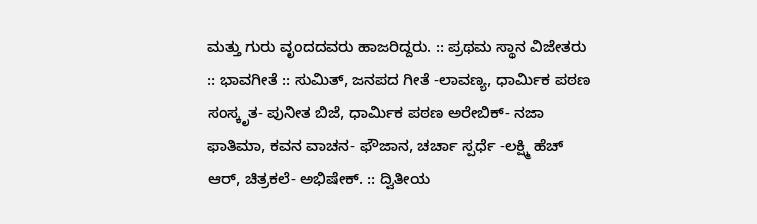ಮತ್ತು ಗುರು ವೃಂದದವರು ಹಾಜರಿದ್ದರು. :: ಪ್ರಥಮ ಸ್ಥಾನ ವಿಜೇತರು :: ಭಾವಗೀತೆ :: ಸುಮಿತ್, ಜನಪದ ಗೀತೆ -ಲಾವಣ್ಯ, ಧಾರ್ಮಿಕ ಪಠಣ ಸಂಸ್ಕೃತ- ಪುನೀತ ಬಿಜೆ, ಧಾರ್ಮಿಕ ಪಠಣ ಅರೇಬಿಕ್- ನಜಾ ಫಾತಿಮಾ, ಕವನ ವಾಚನ- ಫೌಜಾನ, ಚರ್ಚಾ ಸ್ಪರ್ಧೆ -ಲಕ್ಷ್ಮಿ ಹೆಚ್ ಆರ್, ಚಿತ್ರಕಲೆ- ಅಭಿಷೇಕ್. :: ದ್ವಿತೀಯ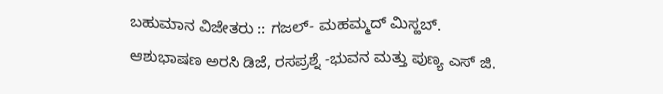ಬಹುಮಾನ ವಿಜೇತರು :: ಗಜಲ್- ಮಹಮ್ಮದ್ ಮಿಸ್ಹಬ್. ಆಶುಭಾಷಣ ಅರಸಿ ಡಿಜೆ, ರಸಪ್ರಶ್ನೆ -ಭುವನ ಮತ್ತು ಪುಣ್ಯ ಎಸ್ ಜಿ.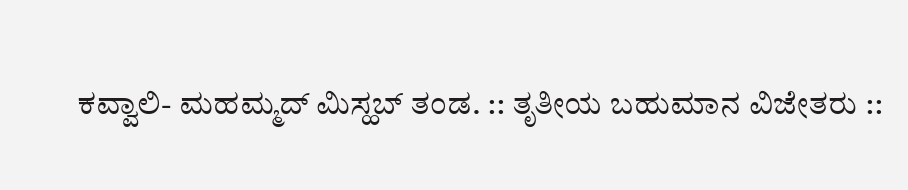ಕವ್ವಾಲಿ- ಮಹಮ್ಮದ್ ಮಿಸ್ಹಬ್ ತಂಡ. :: ತೃತೀಯ ಬಹುಮಾನ ವಿಜೇತರು ::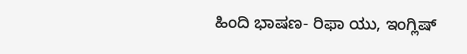ಹಿಂದಿ ಭಾಷಣ- ರಿಫಾ ಯು, ಇಂಗ್ಲಿಷ್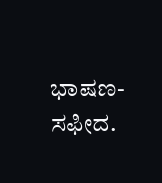ಭಾಷಣ- ಸಫೀದ.